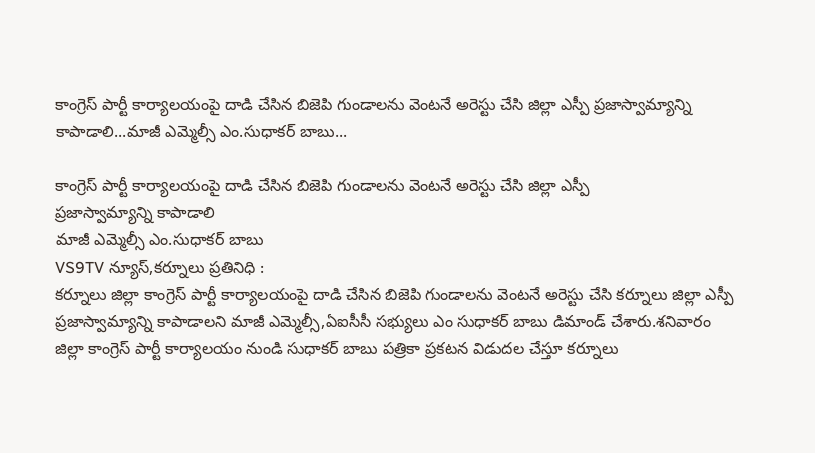కాంగ్రెస్ పార్టీ కార్యాలయంపై దాడి చేసిన బిజెపి గుండాలను వెంటనే అరెస్టు చేసి జిల్లా ఎస్పీ ప్రజాస్వామ్యాన్ని కాపాడాలి...మాజీ ఎమ్మెల్సీ ఎం.సుధాకర్ బాబు...

కాంగ్రెస్ పార్టీ కార్యాలయంపై దాడి చేసిన బిజెపి గుండాలను వెంటనే అరెస్టు చేసి జిల్లా ఎస్పీ
ప్రజాస్వామ్యాన్ని కాపాడాలి
మాజీ ఎమ్మెల్సీ ఎం.సుధాకర్ బాబు
VS9TV న్యూస్,కర్నూలు ప్రతినిధి :
కర్నూలు జిల్లా కాంగ్రెస్ పార్టీ కార్యాలయంపై దాడి చేసిన బిజెపి గుండాలను వెంటనే అరెస్టు చేసి కర్నూలు జిల్లా ఎస్పీ ప్రజాస్వామ్యాన్ని కాపాడాలని మాజీ ఎమ్మెల్సీ,ఏఐసీసీ సభ్యులు ఎం సుధాకర్ బాబు డిమాండ్ చేశారు.శనివారం జిల్లా కాంగ్రెస్ పార్టీ కార్యాలయం నుండి సుధాకర్ బాబు పత్రికా ప్రకటన విడుదల చేస్తూ కర్నూలు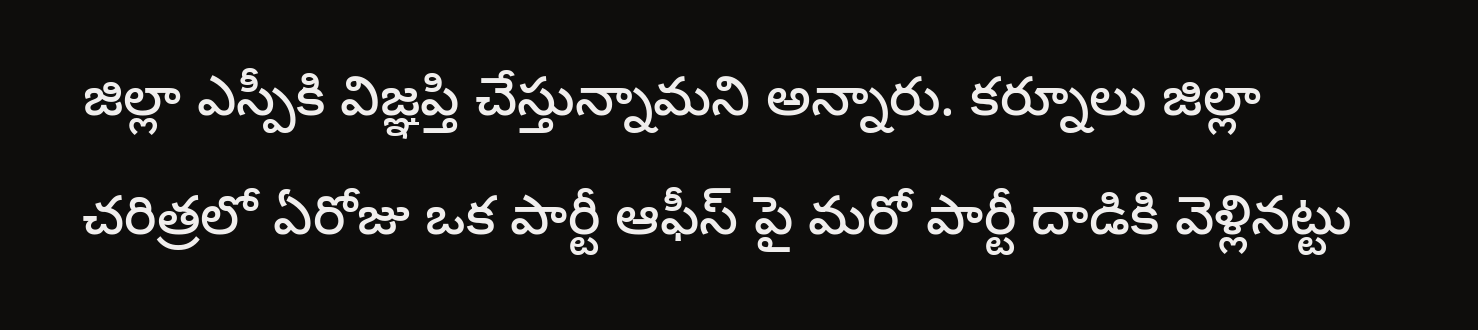జిల్లా ఎస్పీకి విజ్ఞప్తి చేస్తున్నామని అన్నారు. కర్నూలు జిల్లా చరిత్రలో ఏరోజు ఒక పార్టీ ఆఫీస్ పై మరో పార్టీ దాడికి వెళ్లినట్టు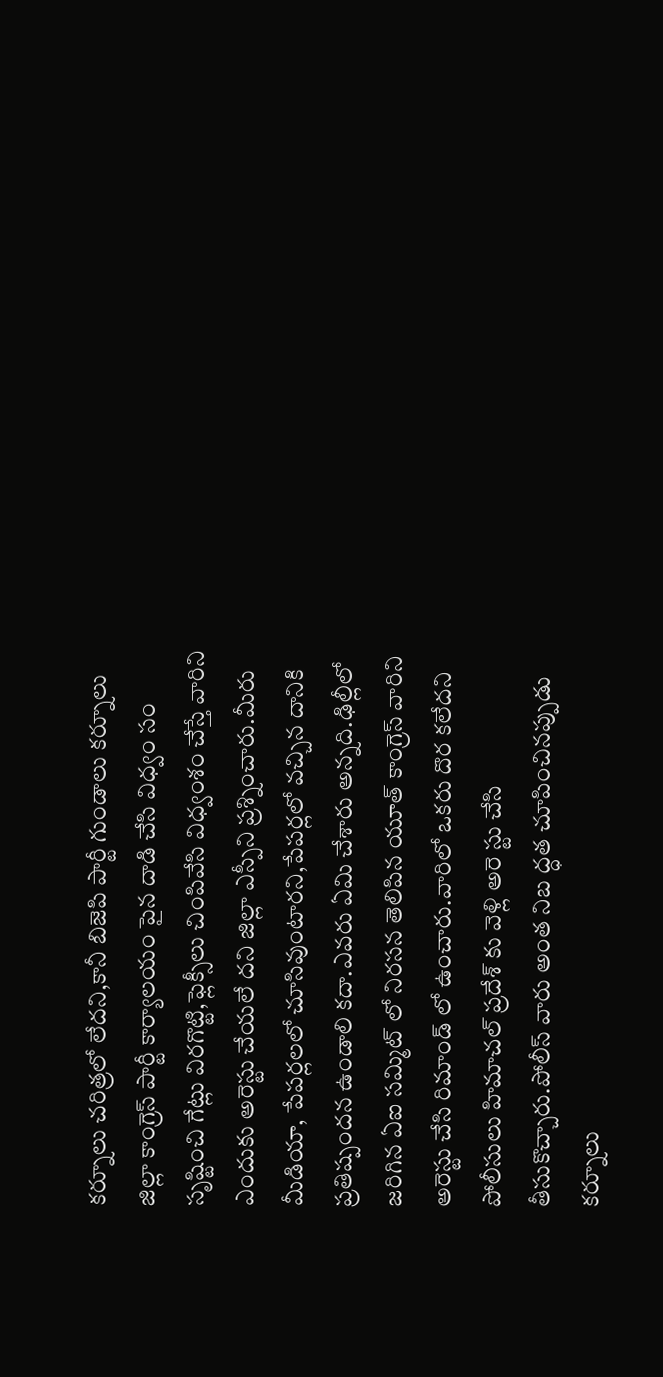కర్నూలు చరిత్రలో లేదని,కానీ బిజెపి పార్టీ గుండాలు కర్నూలు జిల్లా కాంగ్రెస్ పార్టీ కార్యాలయం పైన దాడి చేసి విధ్వం సం సృష్టించి గేట్లు విరగొట్టి,ఫ్లెక్సీలు చింపివేసి విధ్వంశం చేస్తే వారిని ఎందుకు అరెస్టు చేయలే దని జిల్లా ఎస్పీని ప్రశ్నించారు.మీరు మీడియా, పేపర్లలలో చూసివుంటారని,పేపర్లలో వచ్చిన దానికి ప్రతిష్పందన ఉండాలి కదా.ఎవరు ఏమి చేశారు అన్నది.ఢిల్లీలో జరిగిన ఏఐ సమ్మిట్ లో నిరసన తెలిపిన యూత్ కాంగ్రెస్ వారిని అరెస్టు చేసి రిమాండ్ లో ఉంచారు.వారిలో ఒకరు దొర కలేదని పోలీసులు హిమాచల్ ప్రదేశ్ కు వెళ్లి అరె స్టు చేసి తీసుకొచ్చారు.పోలీస్ వారు అంత నిబ ద్ధత చూపించినప్పుడు కర్నూలు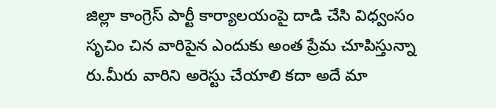జిల్లా కాంగ్రెస్ పార్టీ కార్యాలయంపై దాడి చేసి విధ్వంసం సృచిం చిన వారిపైన ఎందుకు అంత ప్రేమ చూపిస్తున్నా రు.మీరు వారిని అరెస్టు చేయాలి కదా అదే మా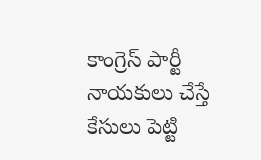కాంగ్రెస్ పార్టీ నాయకులు చేస్తే కేసులు పెట్టి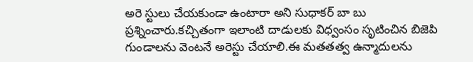అరె స్టులు చేయకుండా ఉంటారా అని సుధాకర్ బా బు ప్రశ్నించారు.కచ్చితంగా ఇలాంటి దాడులకు విధ్వంసం సృటించిన బిజెపి గుండాలను వెంటనే అరెస్టు చేయాలి.ఈ మతతత్వ ఉన్మాదులను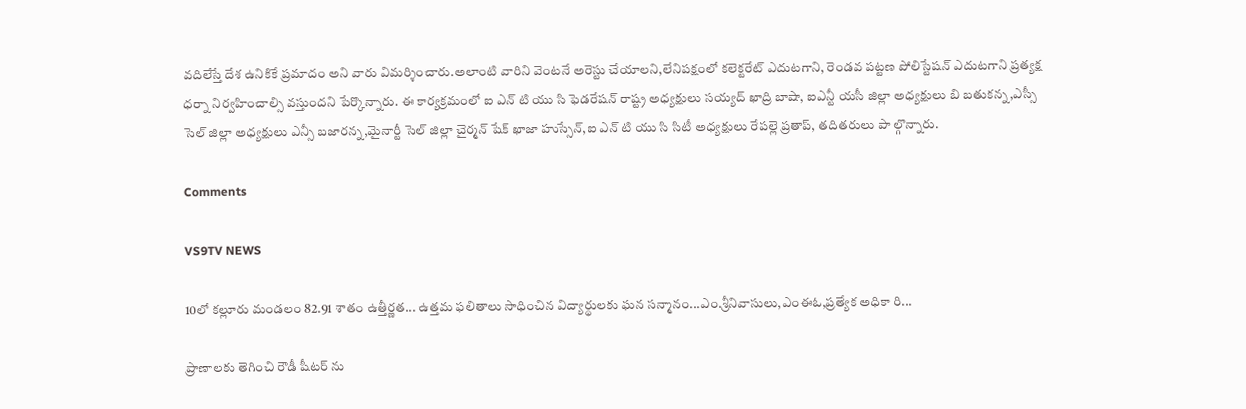వదిలేస్తే దేశ ఉనికికే ప్రమాదం అని వారు విమర్శించారు.అలాంటి వారిని వెంటనే అరెస్టు చేయాలని,లేనిపక్షంలో కలెక్టరేట్ ఎదుటగాని, రెండవ పట్టణ పోలిస్టేషన్ ఎదుటగాని ప్రత్యక్ష ధర్నా నిర్వహించాల్సి వస్తుందని పేర్కొన్నారు. ఈ కార్యక్రమంలో ఐ ఎన్ టి యు సి ఫెడరేషన్ రాష్ట్ర అధ్యక్షులు సయ్యద్ ఖాద్రి బాషా, ఐఎన్టీ యసీ జిల్లా అధ్యక్షులు బి బతుకన్న,ఎస్సీ సెల్ జిల్లా అధ్యక్షులు ఎన్సీ బజారన్న,మైనార్టీ సెల్ జిల్లా చైర్మన్ షేక్ ఖాజా హుస్సేన్,ఐ ఎన్ టి యు సి సిటీ అధ్యక్షులు రేపల్లె ప్రతాప్, తదితరులు పా ల్గొన్నారు.

Comments

VS9TV NEWS

10లో కల్లూరు మండలం 82.91 శాతం ఉత్తీర్ణత... ఉత్తమ ఫలితాలు సాధించిన విద్యార్థులకు ఘన సన్మానం...ఎం.శ్రీనివాసులు,ఎంఈఓ,ప్రత్యేక అధికా రి...

ప్రాణాలకు తెగించి రౌడీ షీటర్ ను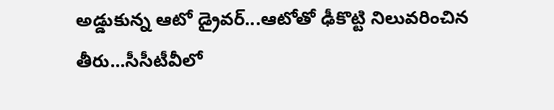అడ్డుకున్న ఆటో డ్రైవర్...ఆటోతో ఢీకొట్టి నిలువరించిన తీరు...సీసీటీవీలో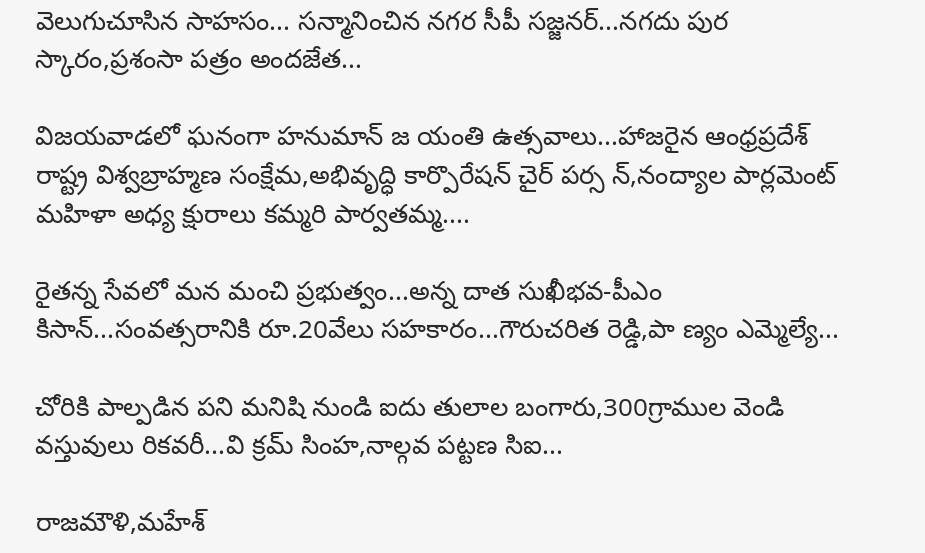వెలుగుచూసిన సాహసం... సన్మానించిన నగర సీపీ సజ్జనర్...నగదు పుర స్కారం,ప్రశంసా పత్రం అందజేత...

విజయవాడలో ఘనంగా హనుమాన్ జ యంతి ఉత్సవాలు...హాజరైన ఆంధ్రప్రదేశ్ రాష్ట్ర విశ్వబ్రాహ్మణ సంక్షేమ,అభివృద్ధి కార్పొరేషన్ చైర్ పర్స న్,నంద్యాల పార్లమెంట్ మహిళా అధ్య క్షురాలు కమ్మరి పార్వతమ్మ....

రైతన్న సేవలో మన మంచి ప్రభుత్వం...అన్న దాత సుఖీభవ-పీఎం కిసాన్...సంవత్సరానికి రూ.20వేలు సహకారం...గౌరుచరిత రెడ్డి,పా ణ్యం ఎమ్మెల్యే...

చోరికి పాల్పడిన పని మనిషి నుండి ఐదు తులాల బంగారు,300గ్రాముల వెండి వస్తువులు రికవరీ...వి క్రమ్ సింహ,నాల్గవ పట్టణ సిఐ...

రాజమౌళి,మహేశ్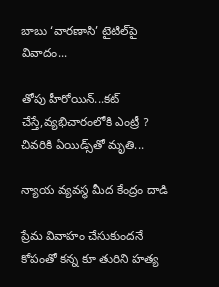బాబు ‘వారణాసి’ టైటిల్‌పై వివాదం...

తోపు హీరోయిన్...కట్ చేస్తే,వ్యభిచారంలోకి ఎంట్రీ ? చివరికి ఏయిడ్స్‌తో మృతి...

న్యాయ వ్యవస్థ మీద కేంద్రం దాడి

ప్రేమ వివాహం చేసుకుందనే కోపంతో కన్న కూ తురిని హత్య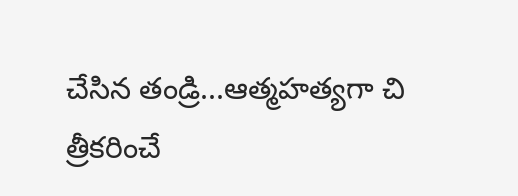చేసిన తండ్రి...ఆత్మహత్యగా చి త్రీకరించే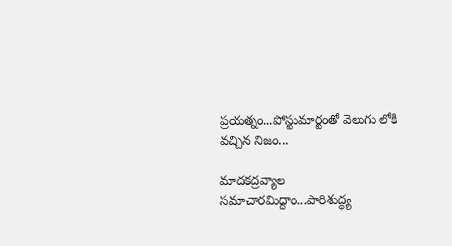ప్రయత్నం...పోస్టుమార్టంతో వెలుగు లోకి వచ్చిన నిజం...

మాదకద్రవ్యాల సమాచారమిద్దాం...పారిశుద్ధ్య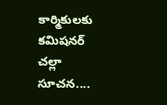కార్మికులకు కమిషనర్ చల్లా సూచన....